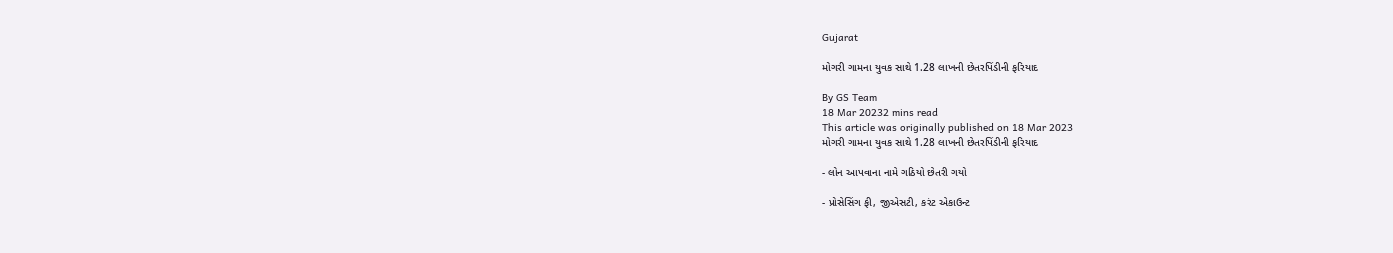Gujarat

મોગરી ગામના યુવક સાથે 1.28 લાખની છેતરપિંડીની ફરિયાદ

By GS Team
18 Mar 20232 mins read
This article was originally published on 18 Mar 2023
મોગરી ગામના યુવક સાથે 1.28 લાખની છેતરપિંડીની ફરિયાદ

- લોન આપવાના નામે ગઠિયો છેતરી ગયો

- પ્રોસેસિંગ ફી, જીએસટી, કરંટ એકાઉન્ટ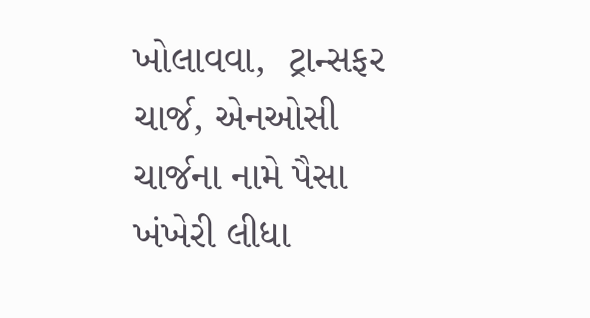ખોલાવવા,  ટ્રાન્સફર ચાર્જ, એનઓસી ચાર્જના નામે પૈસા ખંખેરી લીધા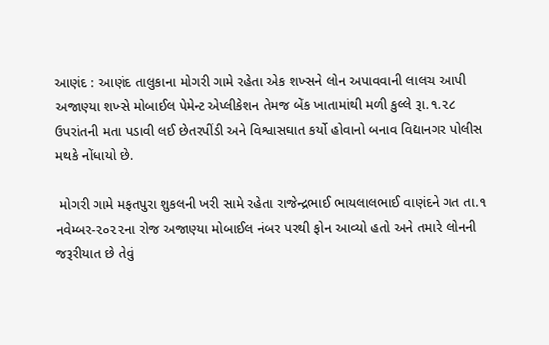આણંદ : આણંદ તાલુકાના મોગરી ગામે રહેતા એક શખ્સને લોન અપાવવાની લાલચ આપી અજાણ્યા શખ્સે મોબાઈલ પેમેન્ટ એપ્લીકેશન તેમજ બેંક ખાતામાંથી મળી કુલ્લે રૂા.૧.૨૮ ઉપરાંતની મતા પડાવી લઈ છેતરપીંડી અને વિશ્વાસઘાત કર્યો હોવાનો બનાવ વિદ્યાનગર પોલીસ મથકે નોંધાયો છે.

 મોગરી ગામે મફતપુરા શુકલની ખરી સામે રહેતા રાજેન્દ્રભાઈ ભાયલાલભાઈ વાણંદને ગત તા.૧ નવેમ્બર-૨૦૨૨ના રોજ અજાણ્યા મોબાઈલ નંબર પરથી ફોન આવ્યો હતો અને તમારે લોનની જરૂરીયાત છે તેવું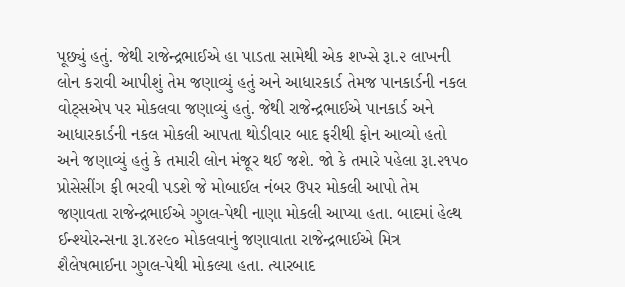પૂછ્યું હતું. જેથી રાજેન્દ્રભાઈએ હા પાડતા સામેથી એક શખ્સે રૂા.૨ લાખની લોન કરાવી આપીશું તેમ જણાવ્યું હતું અને આધારકાર્ડ તેમજ પાનકાર્ડની નકલ વોટ્સએપ પર મોકલવા જણાવ્યું હતું. જેથી રાજેન્દ્રભાઈએ પાનકાર્ડ અને આધારકાર્ડની નકલ મોકલી આપતા થોડીવાર બાદ ફરીથી ફોન આવ્યો હતો અને જણાવ્યું હતું કે તમારી લોન મંજૂર થઈ જશે. જો કે તમારે પહેલા રૂા.૨૧૫૦ પ્રોસેસીંગ ફી ભરવી પડશે જે મોબાઈલ નંબર ઉપર મોકલી આપો તેમ જણાવતા રાજેન્દ્રભાઈએ ગુગલ-પેથી નાણા મોકલી આપ્યા હતા. બાદમાં હેલ્થ ઈન્શ્યોરન્સના રૂા.૪૨૯૦ મોકલવાનું જણાવાતા રાજેન્દ્રભાઈએ મિત્ર શૈલેષભાઈના ગુગલ-પેથી મોકલ્યા હતા. ત્યારબાદ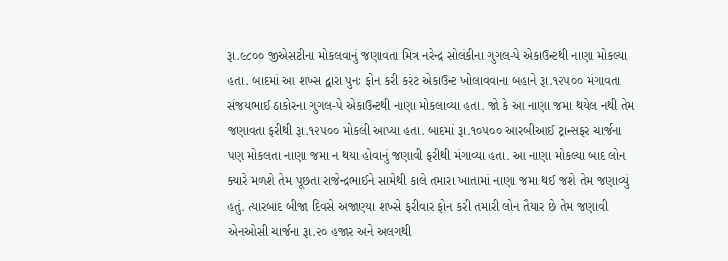રૂા.૯૮૦૦ જીએસટીના મોકલવાનું જણાવતા મિત્ર નરેન્દ્ર સોલંકીના ગુગલ-પે એકાઉન્ટથી નાણા મોકલ્યા હતા. બાદમાં આ શખ્સ દ્વારા પુનઃ ફોન કરી કરંટ એકાઉન્ટ ખોલાવવાના બહાને રૂા.૧૨૫૦૦ મંગાવતા સંજયભાઈ ઠાકોરના ગુગલ-પે એકાઉન્ટથી નાણા મોકલાવ્યા હતા. જો કે આ નાણા જમા થયેલ નથી તેમ જણાવતા ફરીથી રૂા.૧૨૫૦૦ મોકલી આપ્યા હતા. બાદમાં રૂા.૧૦૫૦૦ આરબીઆઈ ટ્રાન્સફર ચાર્જના પણ મોકલતા નાણા જમા ન થયા હોવાનું જણાવી ફરીથી મંગાવ્યા હતા. આ નાણા મોકલ્યા બાદ લોન ક્યારે મળશે તેમ પૂછતા રાજેન્દ્રભાઈને સામેથી કાલે તમારા ખાતામાં નાણા જમા થઈ જશે તેમ જણાવ્યું હતું. ત્યારબાદ બીજા દિવસે અજાણ્યા શખ્સે ફરીવાર ફોન કરી તમારી લોન તૈયાર છે તેમ જણાવી એનઓસી ચાર્જના રૂા.૨૦ હજાર અને અલગથી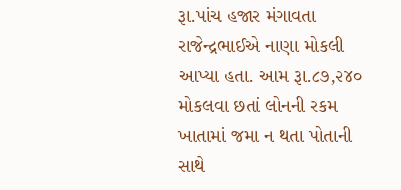રૂા.પાંચ હજાર મંગાવતા રાજેન્દ્રભાઈએ નાણા મોકલી આપ્યા હતા. આમ રૂા.૮૭,૨૪૦ મોકલવા છતાં લોનની રકમ ખાતામાં જમા ન થતા પોતાની સાથે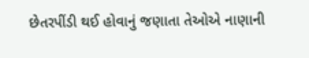છેતરપીંડી થઈ હોવાનું જણાતા તેઓએ નાણાની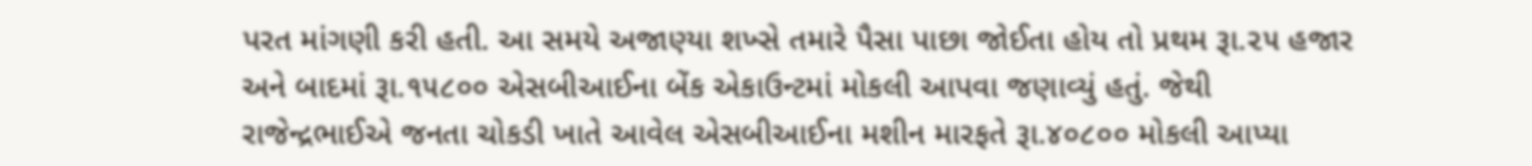પરત માંગણી કરી હતી. આ સમયે અજાણ્યા શખ્સે તમારે પૈસા પાછા જોઈતા હોય તો પ્રથમ રૂા.૨૫ હજાર અને બાદમાં રૂા.૧૫૮૦૦ એસબીઆઈના બેંક એકાઉન્ટમાં મોકલી આપવા જણાવ્યું હતું. જેથી રાજેન્દ્રભાઈએ જનતા ચોકડી ખાતે આવેલ એસબીઆઈના મશીન મારફતે રૂા.૪૦૮૦૦ મોકલી આપ્યા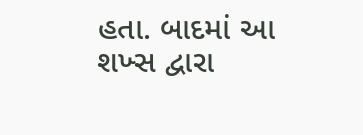હતા. બાદમાં આ શખ્સ દ્વારા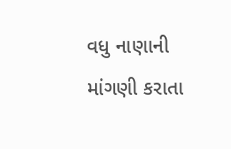વધુ નાણાની માંગણી કરાતા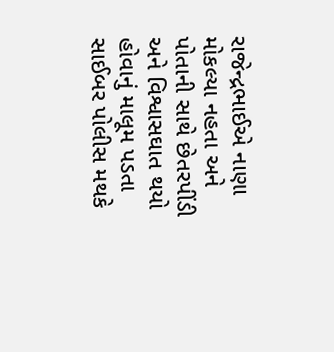રાજેન્દ્રભાઈએ નાણા મોકલ્યા નહતા અને પોતાની સાથે છેતરપીંડી અને વિશ્વાસઘાત થયો હોવાનું માલૂમ પડતા સાઈબર પોલીસ મથકે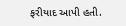ફરીયાદ આપી હતી.